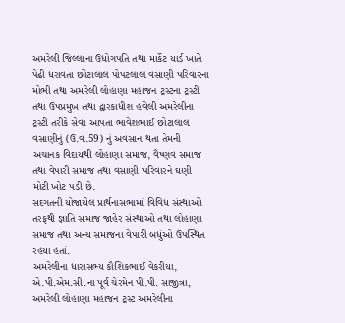અમરેલી જિલ્લાના ઉધોગપતિ તથા માર્કેટ યાર્ડ ખાતે પેઢી ધરાવતા છોટાલાલ પોપટલાલ વસાણી પરિવારના મોભી તથા અમરેલી લોહાણા મહાજન ટ્રસ્ટના ટ્રસ્ટી તથા ઉપપ્રમુખ તથા દ્વારકાધીશ હવેલી અમરેલીના ટ્રસ્ટી તરીકે સેવા આપતા ભાવેશભાઈ છોટાલાલ વસાણીનું (ઉ.વ.59) નું અવસાન થતા તેમની અચાનક વિદાયથી લોહાણા સમાજ, વૈષ્ણવ સમાજ તથા વેપારી સમાજ તથા વસાણી પરિવારને ઘણી મોટી ખોટ પડી છે.
સદગતની યોજાયેલ પ્રાર્થનાસભામાં વિવિધ સંસ્થાઓ તરફથી જ્ઞાતિ સમાજ જાહેર સંસ્થાઓ તથા લોહાણા સમાજ તથા અન્ય સમાજના વેપારી બધુંઓ ઉપસ્થિત રહયા હતાં.
અમરેલીના ધારાસભ્ય કૌશિકભાઈ વેકરીયા, એ.પી.એમ.સી.ના પૂર્વ ચેરમેન પી.પી. સાજીત્રા, અમરેલી લોહાણા મહાજન ટ્રસ્ટ અમરેલીના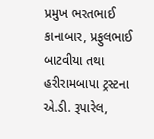પ્રમુખ ભરતભાઈ કાનાબાર, પ્રફુલભાઈ બાટવીયા તથા હરીરામબાપા ટ્રસ્ટના એ.ડી. રૂપારેલ,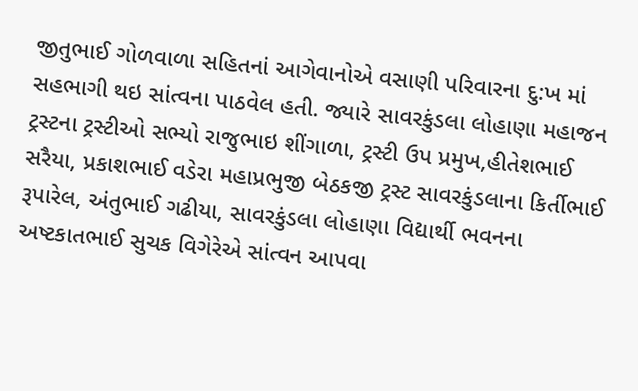જીતુભાઈ ગોળવાળા સહિતનાં આગેવાનોએ વસાણી પરિવારના દુ:ખ માં સહભાગી થઇ સાંત્વના પાઠવેલ હતી. જ્યારે સાવરકુંડલા લોહાણા મહાજન ટ્રસ્ટના ટ્રસ્ટીઓ સભ્યો રાજુભાઇ શીંગાળા, ટ્રસ્ટી ઉપ પ્રમુખ,હીતેશભાઈ સરૈયા, પ્રકાશભાઈ વડેરા મહાપ્રભુજી બેઠકજી ટ્રસ્ટ સાવરકુંડલાના કિર્તીભાઈ રૂપારેલ, અંતુભાઈ ગઢીયા, સાવરકુંડલા લોહાણા વિદ્યાર્થી ભવનના અષ્ટકાતભાઈ સુચક વિગેરેએ સાંત્વન આપવા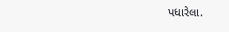પધારેલા.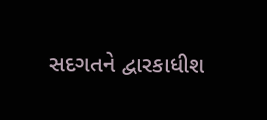સદગતને દ્વારકાધીશ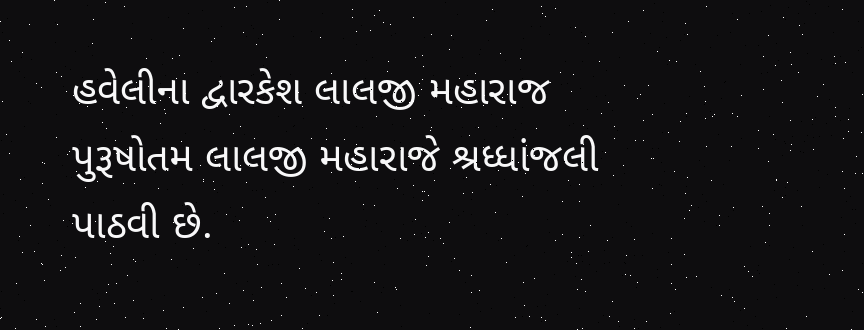હવેલીના દ્વારકેશ લાલજી મહારાજ પુરૂષોતમ લાલજી મહારાજે શ્રધ્ધાંજલી પાઠવી છે.